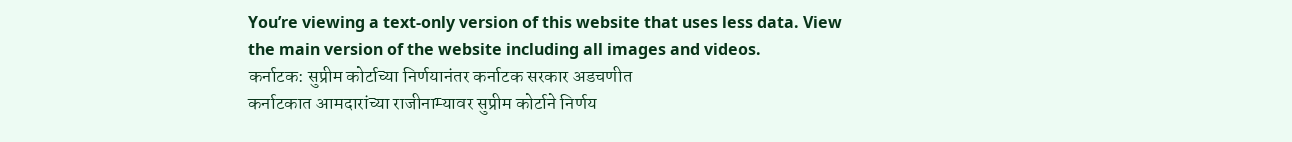You’re viewing a text-only version of this website that uses less data. View the main version of the website including all images and videos.
कर्नाटक: सुप्रीम कोर्टाच्या निर्णयानंतर कर्नाटक सरकार अडचणीत
कर्नाटकात आमदारांच्या राजीनाम्यावर सुप्रीम कोर्टाने निर्णय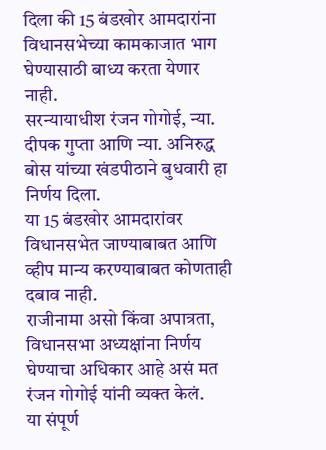दिला की 15 बंडखोर आमदारांना विधानसभेच्या कामकाजात भाग घेण्यासाठी बाध्य करता येणार नाही.
सरन्यायाधीश रंजन गोगोई, न्या. दीपक गुप्ता आणि न्या. अनिरुद्ध बोस यांच्या खंडपीठाने बुधवारी हा निर्णय दिला.
या 15 बंडखोर आमदारांवर विधानसभेत जाण्याबाबत आणि व्हीप मान्य करण्याबाबत कोणताही दबाव नाही.
राजीनामा असो किंवा अपात्रता, विधानसभा अध्यक्षांना निर्णय घेण्याचा अधिकार आहे असं मत रंजन गोगोई यांनी व्यक्त केलं.
या संपूर्ण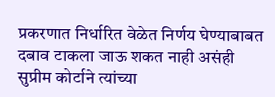प्रकरणात निर्धारित वेळेत निर्णय घेण्याबाबत दबाव टाकला जाऊ शकत नाही असंही सुप्रीम कोर्टाने त्यांच्या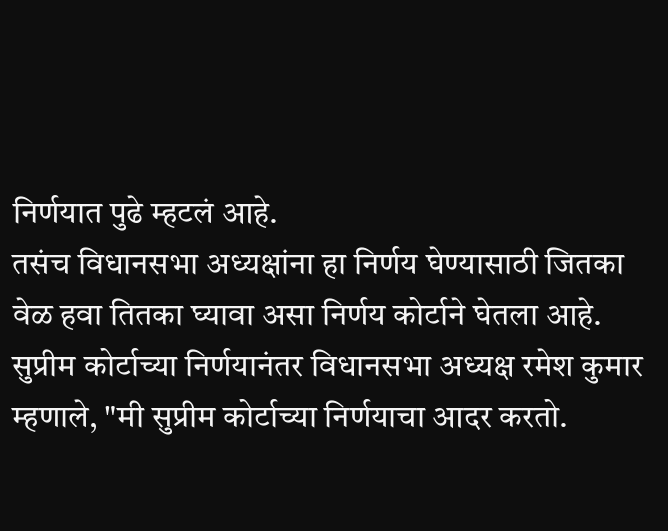निर्णयात पुढे म्हटलं आहे.
तसंच विधानसभा अध्यक्षांना हा निर्णय घेण्यासाठी जितका वेळ हवा तितका घ्यावा असा निर्णय कोर्टाने घेतला आहे.
सुप्रीम कोर्टाच्या निर्णयानंतर विधानसभा अध्यक्ष रमेश कुमार म्हणाले, "मी सुप्रीम कोर्टाच्या निर्णयाचा आदर करतो.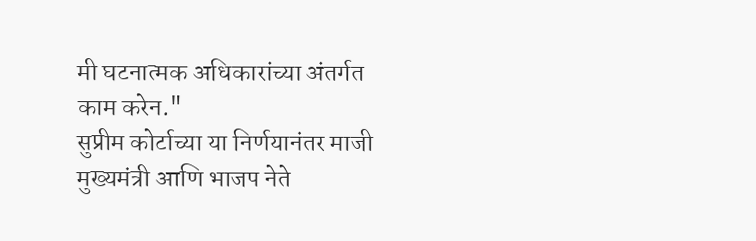मी घटनात्मक अधिकारांच्या अंतर्गत काम करेन."
सुप्रीम कोर्टाच्या या निर्णयानंतर माजी मुख्यमंत्री आणि भाजप नेते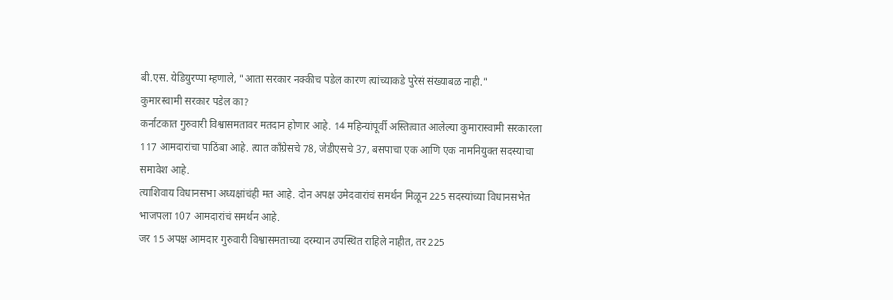बी.एस. येडियुरप्पा म्हणाले, "आता सरकार नक्कीच पडेल कारण त्यांच्याकडे पुरेसं संख्याबळ नाही."
कुमारस्वामी सरकार पडेल का?
कर्नाटकात गुरुवारी विश्वासमतावर मतदान होणार आहे. 14 महिन्यांपूर्वी अस्तित्वात आलेल्या कुमारास्वामी सरकारला 117 आमदारांचा पाठिंबा आहे. त्यात काँग्रेसचे 78, जेडीएसचे 37, बसपाचा एक आणि एक नामनियुक्त सदस्याचा समावेश आहे.
त्याशिवाय विधानसभा अध्यक्षांचंही मत आहे. दोन अपक्ष उमेदवारांचं समर्थन मिळून 225 सदस्यांच्या विधानसभेत भाजपला 107 आमदारांचं समर्थन आहे.
जर 15 अपक्ष आमदार गुरुवारी विश्वासमताच्या दरम्यान उपस्थित राहिले नाहीत, तर 225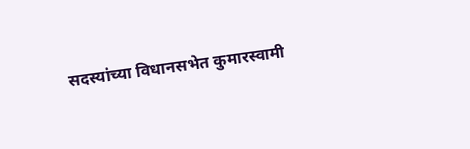सदस्यांच्या विधानसभेत कुमारस्वामी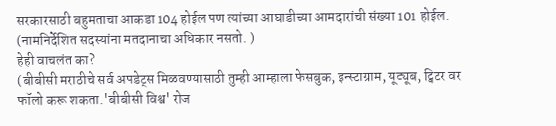सरकारसाठी बहुमताचा आकडा 104 होईल पण त्यांच्या आघाडीच्या आमदारांची संख्या 101 होईल. (नामनिर्देशित सदस्यांना मतदानाचा अधिकार नसतो. )
हेही वाचलंत का?
(बीबीसी मराठीचे सर्व अपडेट्स मिळवण्यासाठी तुम्ही आम्हाला फेसबुक, इन्स्टाग्राम, यूट्यूब, ट्विटर वर फॉलो करू शकता.'बीबीसी विश्व' रोज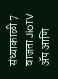संध्याकाळी 7 वाजता JioTV ॲप आणि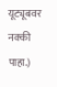यूट्यूबवर नक्की पाहा.)